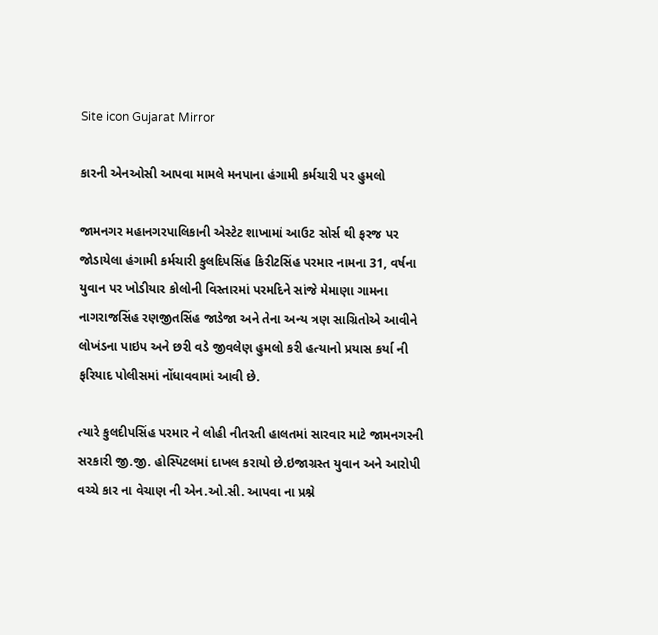Site icon Gujarat Mirror

કારની એનઓસી આપવા મામલે મનપાના હંગામી કર્મચારી પર હુમલો

જામનગર મહાનગરપાલિકાની એસ્ટેટ શાખામાં આઉટ સોર્સ થી ફરજ પર જોડાયેલા હંગામી કર્મચારી કુલદિપસિંહ કિરીટસિંહ પરમાર નામના 31, વર્ષના યુવાન પર ખોડીયાર કોલોની વિસ્તારમાં પરમદિને સાંજે મેમાણા ગામના નાગરાજસિંહ રણજીતસિંહ જાડેજા અને તેના અન્ય ત્રણ સાગ્રિતોએ આવીને લોખંડના પાઇપ અને છરી વડે જીવલેણ હુમલો કરી હત્યાનો પ્રયાસ કર્યા ની ફરિયાદ પોલીસમાં નોંધાવવામાં આવી છે.

ત્યારે કુલદીપસિંહ પરમાર ને લોહી નીતરતી હાલતમાં સારવાર માટે જામનગરની સરકારી જી.જી. હોસ્પિટલમાં દાખલ કરાયો છે.ઇજાગ્રસ્ત યુવાન અને આરોપી વચ્ચે કાર ના વેચાણ ની એન.ઓ.સી. આપવા ના પ્રશ્ને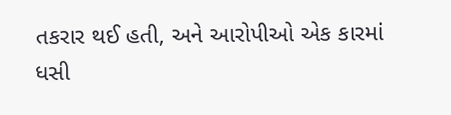તકરાર થઈ હતી, અને આરોપીઓ એક કારમાં ધસી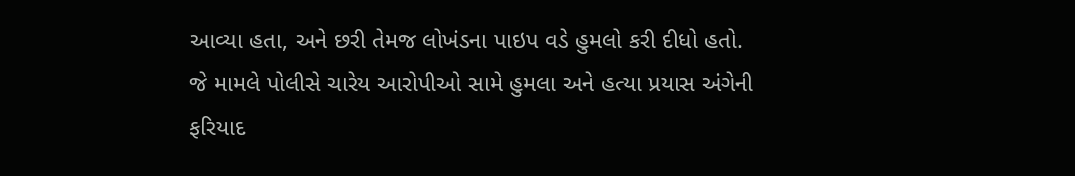આવ્યા હતા, અને છરી તેમજ લોખંડના પાઇપ વડે હુમલો કરી દીધો હતો. જે મામલે પોલીસે ચારેય આરોપીઓ સામે હુમલા અને હત્યા પ્રયાસ અંગેની ફરિયાદ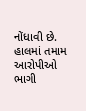નોંધાવી છે. હાલમાં તમામ આરોપીઓ ભાગી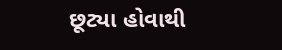છૂટ્યા હોવાથી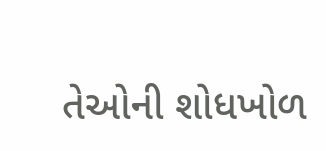તેઓની શોધખોળ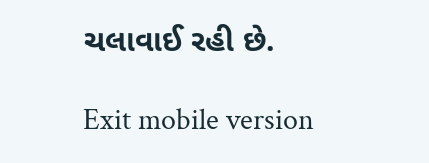ચલાવાઈ રહી છે.

Exit mobile version